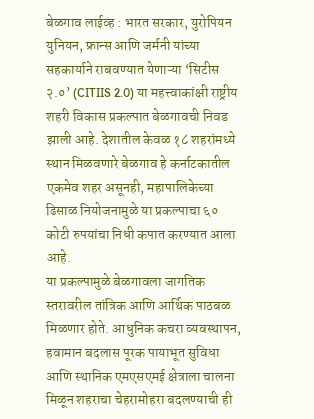बेळगाव लाईव्ह : भारत सरकार, युरोपियन युनियन, फ्रान्स आणि जर्मनी यांच्या सहकार्याने राबवण्यात येणाऱ्या ‘सिटीस २.०’ (CITIIS 2.0) या महत्त्वाकांक्षी राष्ट्रीय शहरी विकास प्रकल्पात बेळगावची निवड झाली आहे. देशातील केवळ १८ शहरांमध्ये स्थान मिळवणारे बेळगाव हे कर्नाटकातील एकमेव शहर असूनही, महापालिकेच्या ढिसाळ नियोजनामुळे या प्रकल्पाचा ६० कोटी रुपयांचा निधी कपात करण्यात आला आहे.
या प्रकल्पामुळे बेळगावला जागतिक स्तरावरील तांत्रिक आणि आर्थिक पाठबळ मिळणार होते. आधुनिक कचरा व्यवस्थापन, हवामान बदलास पूरक पायाभूत सुविधा आणि स्थानिक एमएसएमई क्षेत्राला चालना मिळून शहराचा चेहरामोहरा बदलण्याची ही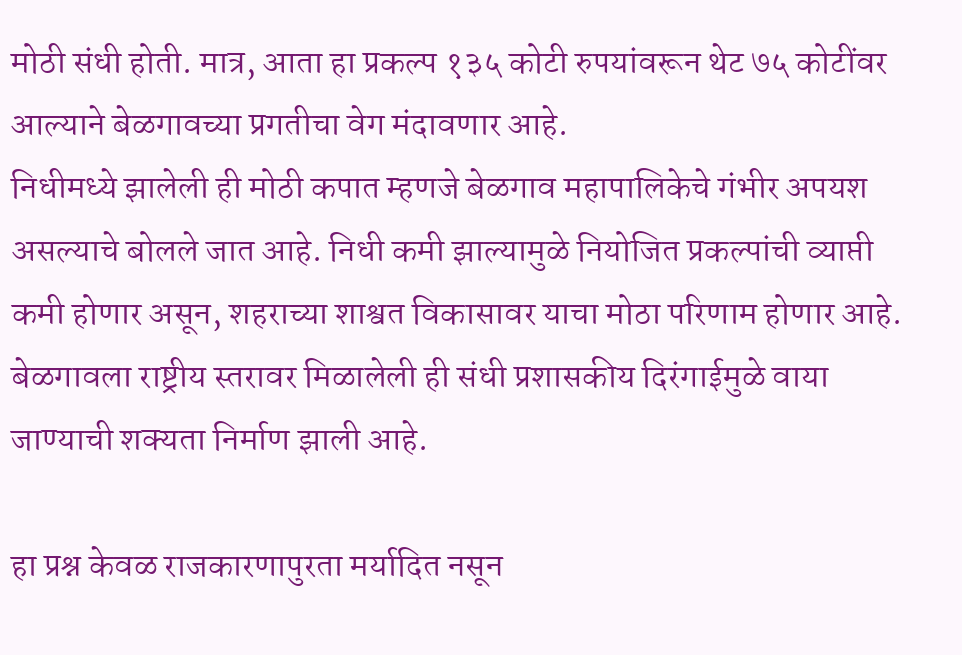मोठी संधी होती. मात्र, आता हा प्रकल्प १३५ कोटी रुपयांवरून थेट ७५ कोटींवर आल्याने बेळगावच्या प्रगतीचा वेग मंदावणार आहे.
निधीमध्ये झालेली ही मोठी कपात म्हणजे बेळगाव महापालिकेचे गंभीर अपयश असल्याचे बोलले जात आहे. निधी कमी झाल्यामुळे नियोजित प्रकल्पांची व्याप्ती कमी होणार असून, शहराच्या शाश्वत विकासावर याचा मोठा परिणाम होणार आहे. बेळगावला राष्ट्रीय स्तरावर मिळालेली ही संधी प्रशासकीय दिरंगाईमुळे वाया जाण्याची शक्यता निर्माण झाली आहे.

हा प्रश्न केवळ राजकारणापुरता मर्यादित नसून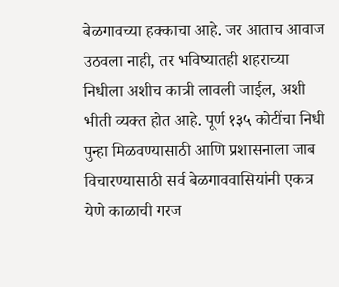बेळगावच्या हक्काचा आहे. जर आताच आवाज उठवला नाही, तर भविष्यातही शहराच्या निधीला अशीच कात्री लावली जाईल, अशी भीती व्यक्त होत आहे. पूर्ण १३५ कोटींचा निधी पुन्हा मिळवण्यासाठी आणि प्रशासनाला जाब विचारण्यासाठी सर्व बेळगाववासियांनी एकत्र येणे काळाची गरज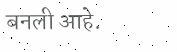बनली आहे.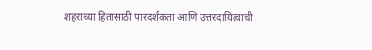शहराच्या हितासाठी पारदर्शकता आणि उत्तरदायित्वाची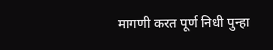मागणी करत पूर्ण निधी पुन्हा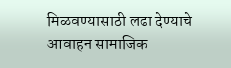मिळवण्यासाठी लढा देण्याचे आवाहन सामाजिक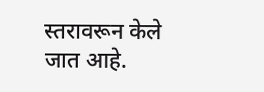स्तरावरून केले जात आहे.